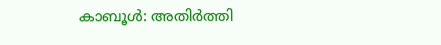കാബൂൾ: അതിർത്തി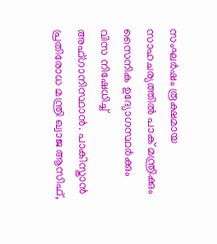സംഘർഷം രൂക്ഷമായ സാഹചര്യത്തിൽ പാക് മന്ത്രിക്കും സൈനിക ഉദ്യോഗസ്ഥർക്കും വിസ നിഷേധിച്ച് അഫ്ഗാനിസ്ഥാൻ. പാകിസ്താൻ പ്രതിരോധ മന്ത്രി ഖ്വാജ ആസിഫ്,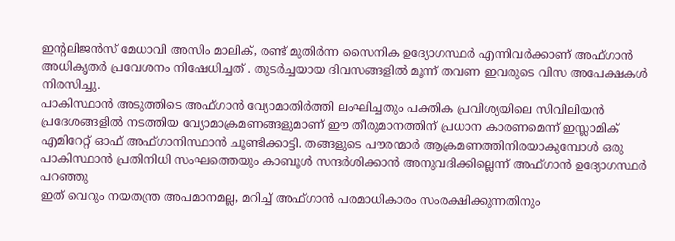ഇൻ്റലിജൻസ് മേധാവി അസിം മാലിക്, രണ്ട് മുതിർന്ന സൈനിക ഉദ്യോഗസ്ഥർ എന്നിവർക്കാണ് അഫ്ഗാൻ അധികൃതർ പ്രവേശനം നിഷേധിച്ചത് . തുടർച്ചയായ ദിവസങ്ങളിൽ മൂന്ന് തവണ ഇവരുടെ വിസ അപേക്ഷകൾ നിരസിച്ചു.
പാകിസ്ഥാൻ അടുത്തിടെ അഫ്ഗാൻ വ്യോമാതിർത്തി ലംഘിച്ചതും പക്തിക പ്രവിശ്യയിലെ സിവിലിയൻ പ്രദേശങ്ങളിൽ നടത്തിയ വ്യോമാക്രമണങ്ങളുമാണ് ഈ തീരുമാനത്തിന് പ്രധാന കാരണമെന്ന് ഇസ്ലാമിക് എമിറേറ്റ് ഓഫ് അഫ്ഗാനിസ്ഥാൻ ചൂണ്ടിക്കാട്ടി. തങ്ങളുടെ പൗരന്മാർ ആക്രമണത്തിനിരയാകുമ്പോൾ ഒരു പാകിസ്ഥാൻ പ്രതിനിധി സംഘത്തെയും കാബൂൾ സന്ദർശിക്കാൻ അനുവദിക്കില്ലെന്ന് അഫ്ഗാൻ ഉദ്യോഗസ്ഥർ പറഞ്ഞു
ഇത് വെറും നയതന്ത്ര അപമാനമല്ല, മറിച്ച് അഫ്ഗാൻ പരമാധികാരം സംരക്ഷിക്കുന്നതിനും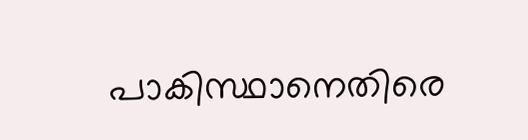പാകിസ്ഥാനെതിരെ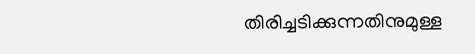തിരിച്ചടിക്കുന്നതിനുമുള്ള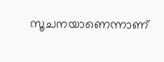സൂചനയാണെന്നാണ്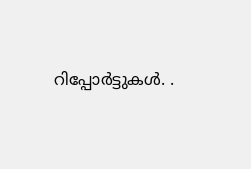റിപ്പോർട്ടുകൾ. .